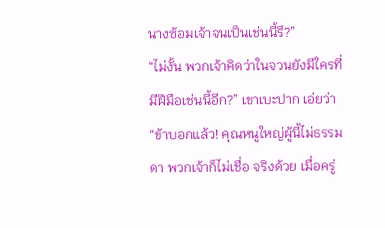นางซ้อมเจ้าจนเป็นเช่นนี้รึ?”
“ไม่งั้น พวกเจ้าคิดว่าในจวนยังมีใครที่มีฝีมือเช่นนี้อีก?” เขาเบะปาก เอ่ยว่า “ข้าบอกแล้ว! คุณหนูใหญ่ผู้นี้ไม่ธรรมดา พวกเจ้าก็ไม่เชื่อ จริงด้วย เมื่อครู่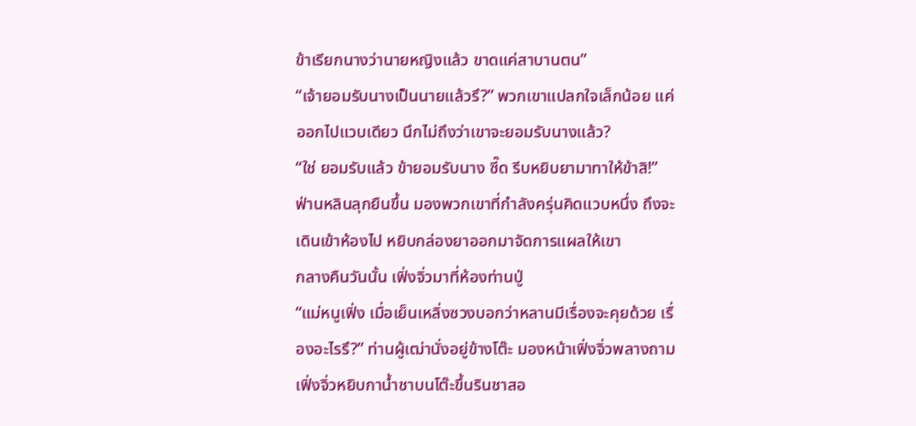ข้าเรียกนางว่านายหญิงแล้ว ขาดแค่สาบานตน”
“เจ้ายอมรับนางเป็นนายแล้วรึ?” พวกเขาแปลกใจเล็กน้อย แค่ออกไปแวบเดียว นึกไม่ถึงว่าเขาจะยอมรับนางแล้ว?
“ใช่ ยอมรับแล้ว ข้ายอมรับนาง ซี๊ด รีบหยิบยามาทาให้ข้าสิ!”
ฟ่านหลินลุกยืนขึ้น มองพวกเขาที่กำลังครุ่นคิดแวบหนึ่ง ถึงจะเดินเข้าห้องไป หยิบกล่องยาออกมาจัดการแผลให้เขา
กลางคืนวันนั้น เฟิ่งจิ่วมาที่ห้องท่านปู่
“แม่หนูเฟิ่ง เมื่อเย็นเหลิ่งซวงบอกว่าหลานมีเรื่องจะคุยด้วย เรื่องอะไรรึ?” ท่านผู้เฒ่านั่งอยู่ข้างโต๊ะ มองหน้าเฟิ่งจิ่วพลางถาม
เฟิ่งจิ่วหยิบกาน้ำชาบนโต๊ะขึ้นรินชาสอ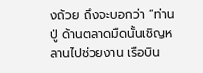งถ้วย ถึงจะบอกว่า “ท่านปู่ ด้านตลาดมืดนั้นเชิญหลานไปช่วยงาน เรือบิน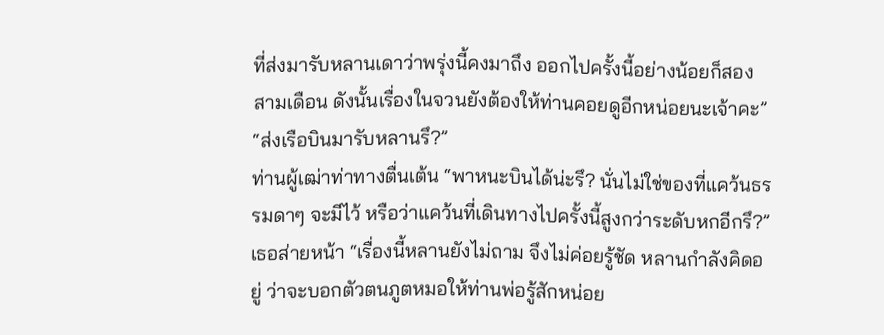ที่ส่งมารับหลานเดาว่าพรุ่งนี้คงมาถึง ออกไปครั้งนี้อย่างน้อยก็สองสามเดือน ดังนั้นเรื่องในจวนยังต้องให้ท่านคอยดูอีกหน่อยนะเจ้าคะ”
“ส่งเรือบินมารับหลานรึ?”
ท่านผู้เฒ่าท่าทางตื่นเต้น “พาหนะบินได้น่ะรึ? นั่นไม่ใช่ของที่แคว้นธรรมดาๆ จะมีไว้ หรือว่าแคว้นที่เดินทางไปครั้งนี้สูงกว่าระดับหกอีกรึ?”
เธอส่ายหน้า “เรื่องนี้หลานยังไม่ถาม จึงไม่ค่อยรู้ชัด หลานกำลังคิดอยู่ ว่าจะบอกตัวตนภูตหมอให้ท่านพ่อรู้สักหน่อย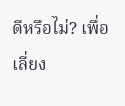ดีหรือไม่? เพื่อเลี่ยง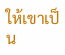ให้เขาเป็น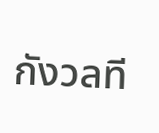กังวลที